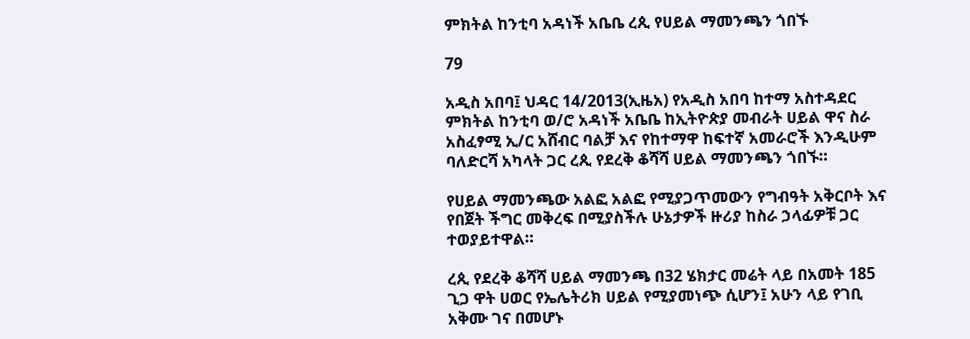ምክትል ከንቲባ አዳነች አቤቤ ረጲ የሀይል ማመንጫን ጎበኙ

79

አዲስ አበባ፤ ህዳር 14/2013(ኢዜአ) የአዲስ አበባ ከተማ አስተዳደር ምክትል ከንቲባ ወ/ሮ አዳነች አቤቤ ከኢትዮጵያ መብራት ሀይል ዋና ስራ አስፈፃሚ ኢ/ር አሸብር ባልቻ እና የከተማዋ ከፍተኛ አመራሮች እንዲሁም ባለድርሻ አካላት ጋር ረጲ የደረቅ ቆሻሻ ሀይል ማመንጫን ጎበኙ።

የሀይል ማመንጫው አልፎ አልፎ የሚያጋጥመውን የግብዓት አቅርቦት እና የበጀት ችግር መቅረፍ በሚያስችሉ ሁኔታዎች ዙሪያ ከስራ ኃላፊዎቹ ጋር ተወያይተዋል።

ረጲ የደረቅ ቆሻሻ ሀይል ማመንጫ በ32 ሄክታር መሬት ላይ በአመት 185 ጊጋ ዋት ሀወር የኤሌትሪክ ሀይል የሚያመነጭ ሲሆን፤ አሁን ላይ የገቢ አቅሙ ገና በመሆኑ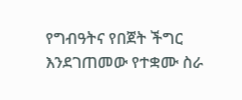የግብዓትና የበጀት ችግር እንደገጠመው የተቋሙ ስራ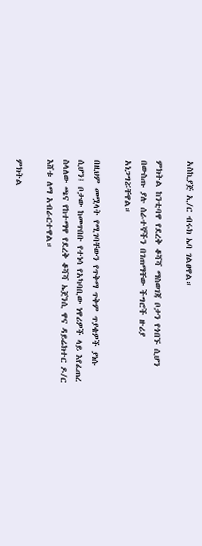አስኪያጅ ኢ/ር ብሩክ ኤባ ገልፀዋል።

ምክትል ከንቲባዋ የደረቅ ቆሻሻ ማስወገጃ ቦታን የጎበኙ ሲሆን በውስጡ ያሉ ሰራተኞችን በገጠማቸው ችግሮች ዙሪያ አነጋግሯቸዋል።

በዚህም መሟላት የሚገባቸውን የጥቅማ ጥቅም ጥያቄዎች ያነሱ ሲሆን፤ ቦታው ከመጥበቡ የተነሳ የአካባቢው ነዋሪዎች ላይ እየፈጠረ ስላለው ጫና የከተማዋ የደረቅ ቆሻሻ ኤጀንሲ ዋና ዳይሬክተር ዶ/ር እሸቱ ለማ አብራርተዋል።

ምክትል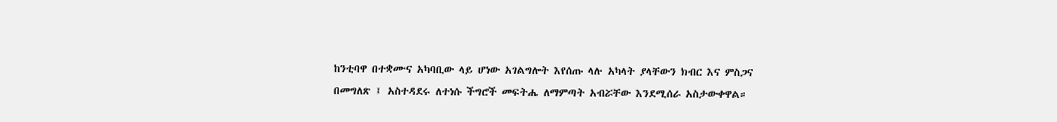ከንቲባዋ በተቋሙና አካባቢው ላይ ሆነው አገልግሎት እየሰጡ ላሉ አካላት ያላቸውን ክብር እና ምስጋና በመግለጽ ፤ አስተዳደሩ ለተነሱ ችግሮች መፍትሔ ለማምጣት አብሯቸው እንደሚሰራ አስታውቀዋል።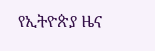የኢትዮጵያ ዜና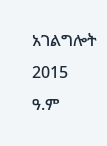አገልግሎት
2015
ዓ.ም